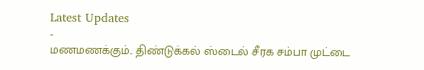Latest Updates
-
மணமணக்கும்.. திண்டுக்கல் ஸ்டைல் சீரக சம்பா முட்டை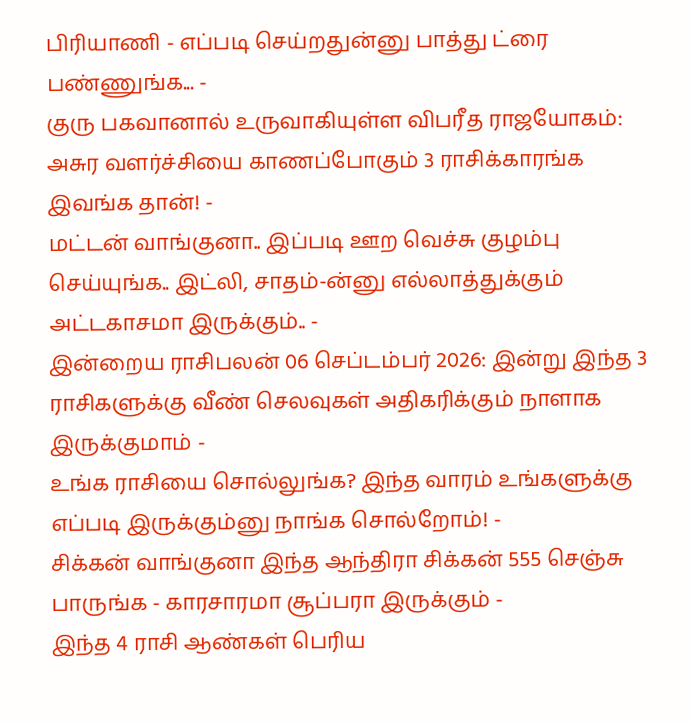பிரியாணி - எப்படி செய்றதுன்னு பாத்து ட்ரை பண்ணுங்க... -
குரு பகவானால் உருவாகியுள்ள விபரீத ராஜயோகம்: அசுர வளர்ச்சியை காணப்போகும் 3 ராசிக்காரங்க இவங்க தான்! -
மட்டன் வாங்குனா.. இப்படி ஊற வெச்சு குழம்பு செய்யுங்க.. இட்லி, சாதம்-ன்னு எல்லாத்துக்கும் அட்டகாசமா இருக்கும்.. -
இன்றைய ராசிபலன் 06 செப்டம்பர் 2026: இன்று இந்த 3 ராசிகளுக்கு வீண் செலவுகள் அதிகரிக்கும் நாளாக இருக்குமாம் -
உங்க ராசியை சொல்லுங்க? இந்த வாரம் உங்களுக்கு எப்படி இருக்கும்னு நாங்க சொல்றோம்! -
சிக்கன் வாங்குனா இந்த ஆந்திரா சிக்கன் 555 செஞ்சு பாருங்க - காரசாரமா சூப்பரா இருக்கும் -
இந்த 4 ராசி ஆண்கள் பெரிய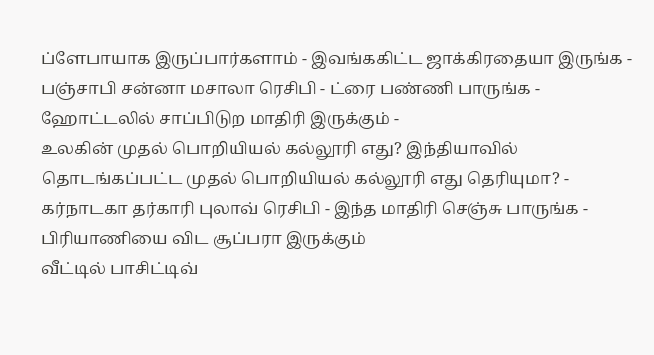ப்ளேபாயாக இருப்பார்களாம் - இவங்ககிட்ட ஜாக்கிரதையா இருங்க -
பஞ்சாபி சன்னா மசாலா ரெசிபி - ட்ரை பண்ணி பாருங்க - ஹோட்டலில் சாப்பிடுற மாதிரி இருக்கும் -
உலகின் முதல் பொறியியல் கல்லூரி எது? இந்தியாவில் தொடங்கப்பட்ட முதல் பொறியியல் கல்லூரி எது தெரியுமா? -
கர்நாடகா தர்காரி புலாவ் ரெசிபி - இந்த மாதிரி செஞ்சு பாருங்க - பிரியாணியை விட சூப்பரா இருக்கும்
வீட்டில் பாசிட்டிவ்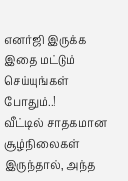எனர்ஜி இருக்க இதை மட்டும் செய்யுங்கள் போதும்..!
வீட்டில் சாதகமான சூழ்நிலைகள் இருந்தால், அந்த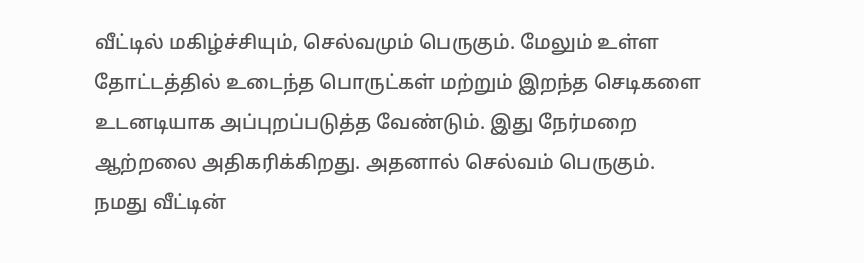வீட்டில் மகிழ்ச்சியும், செல்வமும் பெருகும். மேலும் உள்ள தோட்டத்தில் உடைந்த பொருட்கள் மற்றும் இறந்த செடிகளை உடனடியாக அப்புறப்படுத்த வேண்டும். இது நேர்மறை ஆற்றலை அதிகரிக்கிறது. அதனால் செல்வம் பெருகும்.
நமது வீட்டின்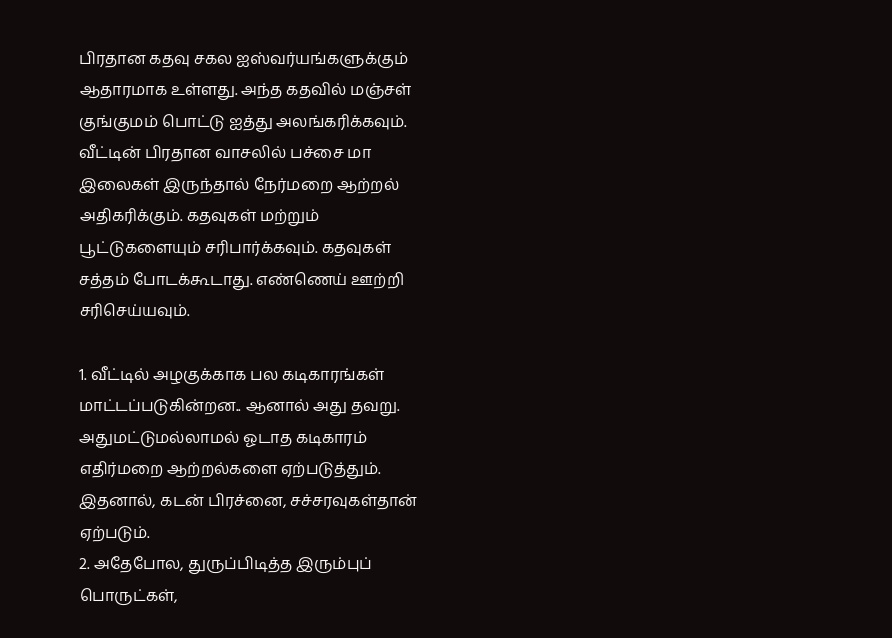பிரதான கதவு சகல ஐஸ்வர்யங்களுக்கும் ஆதாரமாக உள்ளது. அந்த கதவில் மஞ்சள் குங்குமம் பொட்டு ஐத்து அலங்கரிக்கவும். வீட்டின் பிரதான வாசலில் பச்சை மா இலைகள் இருந்தால் நேர்மறை ஆற்றல் அதிகரிக்கும். கதவுகள் மற்றும் பூட்டுகளையும் சரிபார்க்கவும். கதவுகள் சத்தம் போடக்கூடாது. எண்ணெய் ஊற்றி சரிசெய்யவும்.

1. வீட்டில் அழகுக்காக பல கடிகாரங்கள் மாட்டப்படுகின்றன.. ஆனால் அது தவறு. அதுமட்டுமல்லாமல் ஓடாத கடிகாரம் எதிர்மறை ஆற்றல்களை ஏற்படுத்தும். இதனால், கடன் பிரச்னை, சச்சரவுகள்தான் ஏற்படும்.
2. அதேபோல, துருப்பிடித்த இரும்புப் பொருட்கள்,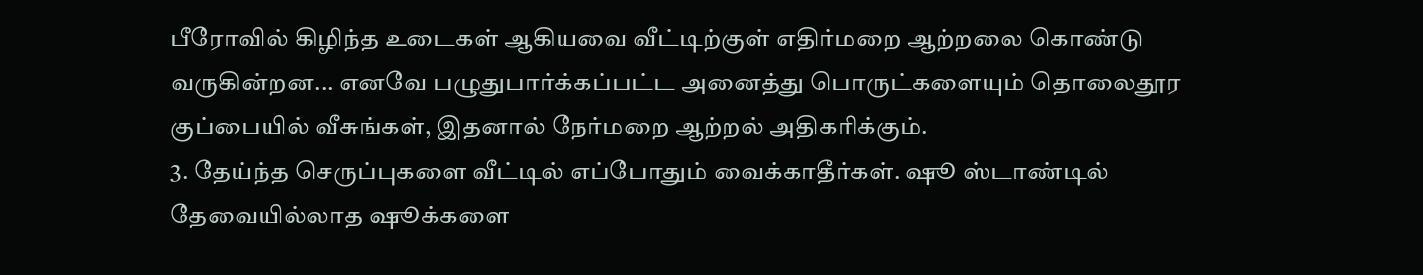பீரோவில் கிழிந்த உடைகள் ஆகியவை வீட்டிற்குள் எதிர்மறை ஆற்றலை கொண்டு வருகின்றன... எனவே பழுதுபார்க்கப்பட்ட அனைத்து பொருட்களையும் தொலைதூர குப்பையில் வீசுங்கள், இதனால் நேர்மறை ஆற்றல் அதிகரிக்கும்.
3. தேய்ந்த செருப்புகளை வீட்டில் எப்போதும் வைக்காதீர்கள். ஷூ ஸ்டாண்டில் தேவையில்லாத ஷூக்களை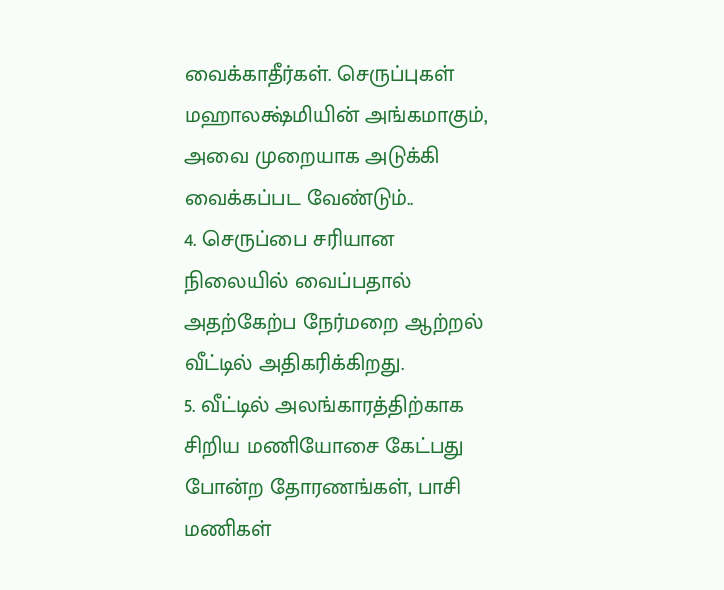வைக்காதீர்கள். செருப்புகள் மஹாலக்ஷ்மியின் அங்கமாகும், அவை முறையாக அடுக்கி வைக்கப்பட வேண்டும்..
4. செருப்பை சரியான நிலையில் வைப்பதால் அதற்கேற்ப நேர்மறை ஆற்றல் வீட்டில் அதிகரிக்கிறது.
5. வீட்டில் அலங்காரத்திற்காக சிறிய மணியோசை கேட்பது போன்ற தோரணங்கள், பாசி மணிகள்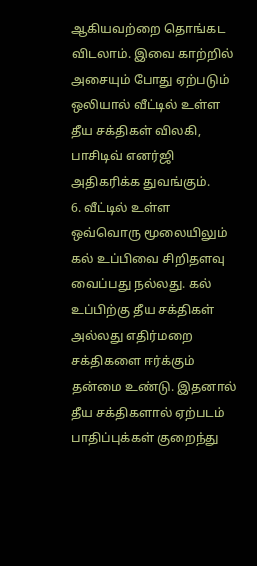ஆகியவற்றை தொங்கட விடலாம். இவை காற்றில் அசையும் போது ஏற்படும் ஒலியால் வீட்டில் உள்ள தீய சக்திகள் விலகி, பாசிடிவ் எனர்ஜி அதிகரிக்க துவங்கும்.
6. வீட்டில் உள்ள ஒவ்வொரு மூலையிலும் கல் உப்பிவை சிறிதளவு வைப்பது நல்லது. கல் உப்பிற்கு தீய சக்திகள் அல்லது எதிர்மறை சக்திகளை ஈர்க்கும் தன்மை உண்டு. இதனால் தீய சக்திகளால் ஏற்படம் பாதிப்புக்கள் குறைந்து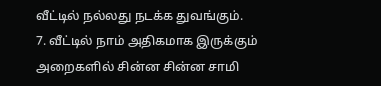வீட்டில் நல்லது நடக்க துவங்கும்.
7. வீட்டில் நாம் அதிகமாக இருக்கும் அறைகளில் சின்ன சின்ன சாமி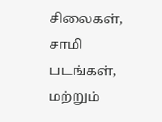சிலைகள், சாமி படங்கள், மற்றும்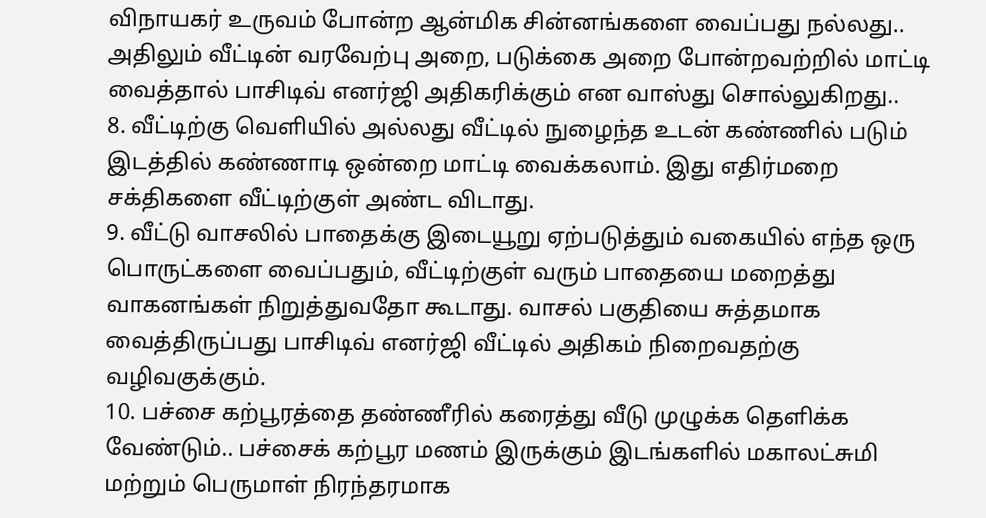விநாயகர் உருவம் போன்ற ஆன்மிக சின்னங்களை வைப்பது நல்லது.. அதிலும் வீட்டின் வரவேற்பு அறை, படுக்கை அறை போன்றவற்றில் மாட்டி வைத்தால் பாசிடிவ் எனர்ஜி அதிகரிக்கும் என வாஸ்து சொல்லுகிறது..
8. வீட்டிற்கு வெளியில் அல்லது வீட்டில் நுழைந்த உடன் கண்ணில் படும் இடத்தில் கண்ணாடி ஒன்றை மாட்டி வைக்கலாம். இது எதிர்மறை சக்திகளை வீட்டிற்குள் அண்ட விடாது.
9. வீட்டு வாசலில் பாதைக்கு இடையூறு ஏற்படுத்தும் வகையில் எந்த ஒரு பொருட்களை வைப்பதும், வீட்டிற்குள் வரும் பாதையை மறைத்து வாகனங்கள் நிறுத்துவதோ கூடாது. வாசல் பகுதியை சுத்தமாக வைத்திருப்பது பாசிடிவ் எனர்ஜி வீட்டில் அதிகம் நிறைவதற்கு வழிவகுக்கும்.
10. பச்சை கற்பூரத்தை தண்ணீரில் கரைத்து வீடு முழுக்க தெளிக்க வேண்டும்.. பச்சைக் கற்பூர மணம் இருக்கும் இடங்களில் மகாலட்சுமி மற்றும் பெருமாள் நிரந்தரமாக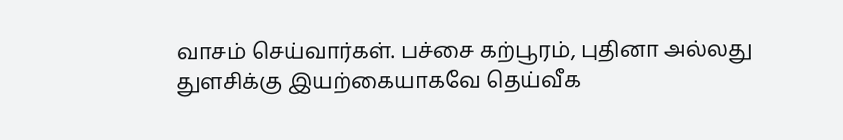வாசம் செய்வார்கள். பச்சை கற்பூரம், புதினா அல்லது துளசிக்கு இயற்கையாகவே தெய்வீக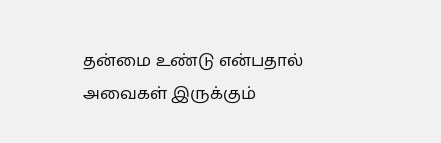தன்மை உண்டு என்பதால் அவைகள் இருக்கும்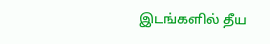இடங்களில் தீய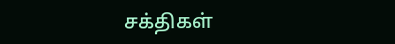சக்திகள்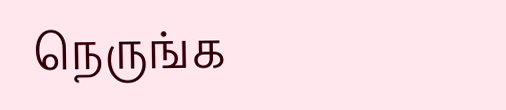நெருங்க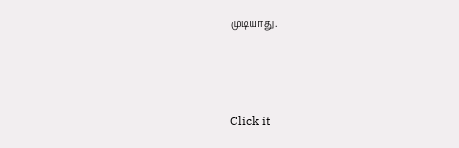முடியாது.



Click it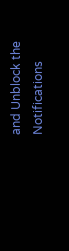and Unblock the Notifications